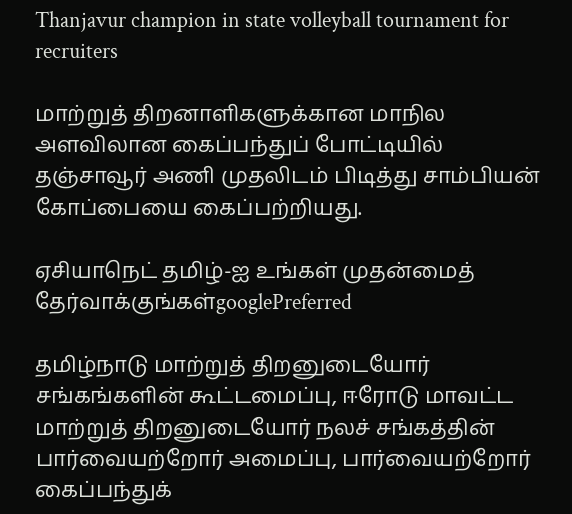Thanjavur champion in state volleyball tournament for recruiters

மாற்றுத் திறனாளிகளுக்கான மாநில அளவிலான கைப்பந்துப் போட்டியில் தஞ்சாவூர் அணி முதலிடம் பிடித்து சாம்பியன் கோப்பையை கைப்பற்றியது.

ஏசியாநெட் தமிழ்-ஐ உங்கள் முதன்மைத் தேர்வாக்குங்கள்googlePreferred

தமிழ்நாடு மாற்றுத் திறனுடையோர் சங்கங்களின் கூட்டமைப்பு, ஈரோடு மாவட்ட மாற்றுத் திறனுடையோர் நலச் சங்கத்தின் பார்வையற்றோர் அமைப்பு, பார்வையற்றோர் கைப்பந்துக்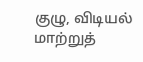குழு, விடியல் மாற்றுத்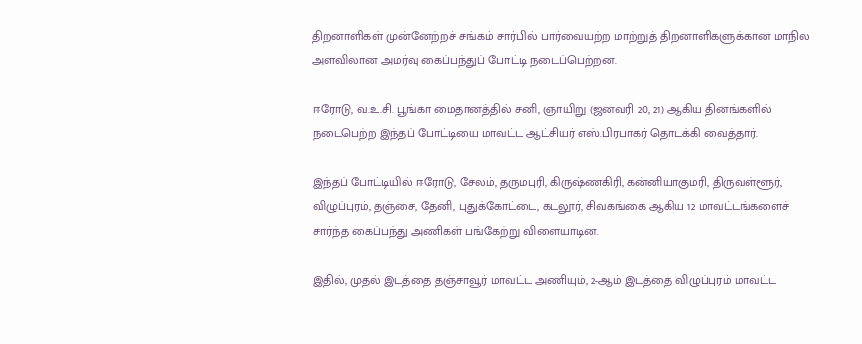திறனாளிகள் முன்னேற்றச் சங்கம் சார்பில் பார்வையற்ற மாற்றுத் திறனாளிகளுக்கான மாநில அளவிலான அமர்வு கைப்பந்துப் போட்டி நடைப்பெற்றன.

ஈரோடு, வ.உ.சி. பூங்கா மைதானத்தில் சனி, ஞாயிறு (ஜனவரி 20, 21) ஆகிய தினங்களில் நடைபெற்ற இந்தப் போட்டியை மாவட்ட ஆட்சியர் எஸ்.பிரபாகர் தொடக்கி வைத்தார்.

இந்தப் போட்டியில் ஈரோடு, சேலம், தருமபுரி, கிருஷ்ணகிரி, கன்னியாகுமரி, திருவள்ளூர், விழுப்புரம், தஞ்சை, தேனி, புதுக்கோட்டை, கடலூர், சிவகங்கை ஆகிய 12 மாவட்டங்களைச் சார்ந்த கைப்பந்து அணிகள் பங்கேற்று விளையாடின.

இதில், முதல் இடத்தை தஞ்சாவூர் மாவட்ட அணியும், 2-ஆம் இடத்தை விழுப்புரம் மாவட்ட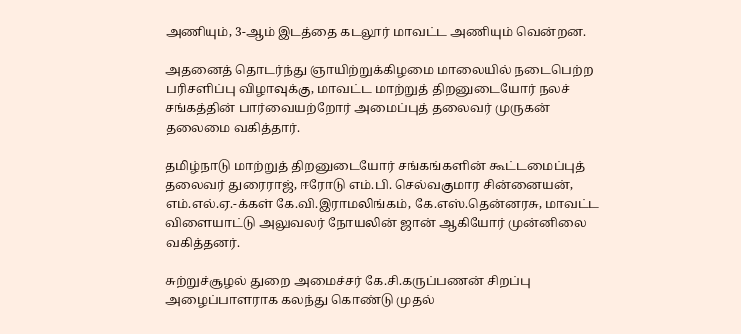அணியும், 3-ஆம் இடத்தை கடலூர் மாவட்ட அணியும் வென்றன.

அதனைத் தொடர்ந்து ஞாயிற்றுக்கிழமை மாலையில் நடைபெற்ற பரிசளிப்பு விழாவுக்கு, மாவட்ட மாற்றுத் திறனுடையோர் நலச் சங்கத்தின் பார்வையற்றோர் அமைப்புத் தலைவர் முருகன் தலைமை வகித்தார்.

தமிழ்நாடு மாற்றுத் திறனுடையோர் சங்கங்களின் கூட்டமைப்புத் தலைவர் துரைராஜ், ஈரோடு எம்.பி. செல்வகுமார சின்னையன், எம்.எல்.ஏ.-க்கள் கே.வி.இராமலிங்கம், கே.எஸ்.தென்னரசு, மாவட்ட விளையாட்டு அலுவலர் நோயலின் ஜான் ஆகியோர் முன்னிலை வகித்தனர்.

சுற்றுச்சூழல் துறை அமைச்சர் கே.சி.கருப்பணன் சிறப்பு அழைப்பாளராக கலந்து கொண்டு முதல்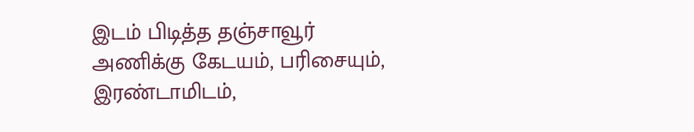இடம் பிடித்த தஞ்சாவூர் அணிக்கு கேடயம், பரிசையும், இரண்டாமிடம்,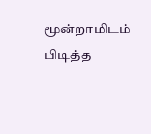மூன்றாமிடம் பிடித்த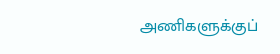அணிகளுக்குப்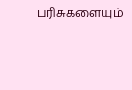பரிசுகளையும்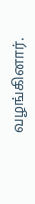வழங்கினார்.